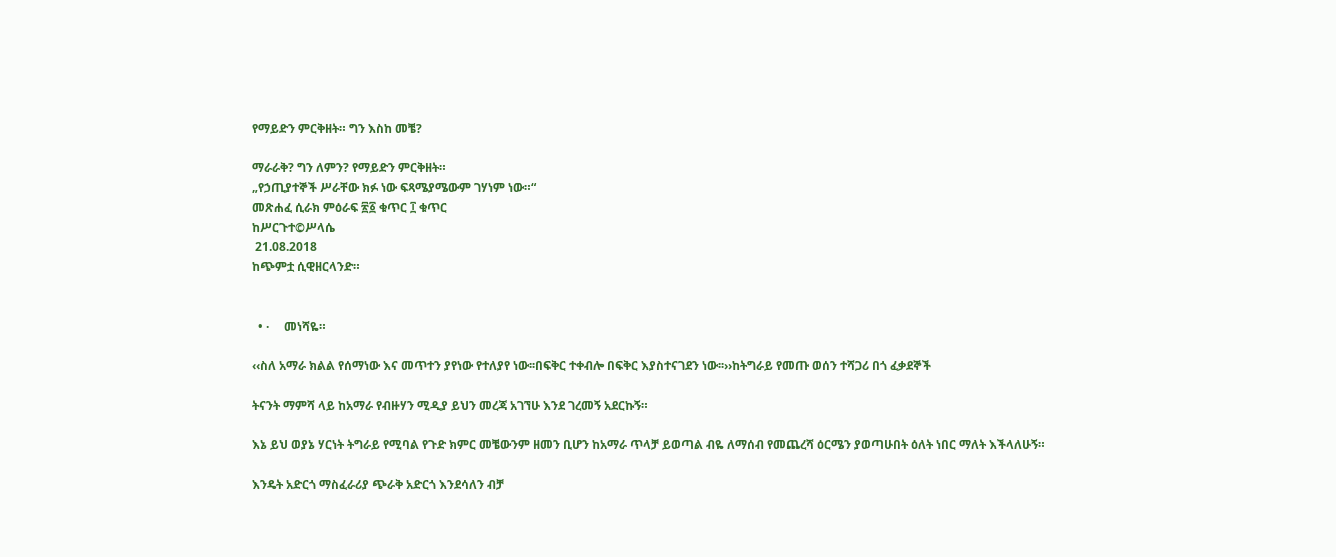የማይድን ምርቅዘት። ግን እስከ መቼ?

ማራራቅ? ግን ለምን? የማይድን ምርቅዘት።
„የኃጢያተኞች ሥራቸው ክፉ ነው ፍጻሜያሜውም ገሃነም ነው።“
መጽሐፈ ሲራክ ምዕራፍ ፳፩ ቁጥር ፲ ቁጥር
ከሥርጉተ©ሥላሴ
 21.08.2018
ከጭምቷ ሲዊዘርላንድ።


  • ·     መነሻዬ።

‹‹ስለ አማራ ክልል የሰማነው እና መጥተን ያየነው የተለያየ ነው፡፡በፍቅር ተቀብሎ በፍቅር እያስተናገደን ነው፡፡››ከትግራይ የመጡ ወሰን ተሻጋሪ በጎ ፈቃደኞች

ትናንት ማምሻ ላይ ከአማራ የብዙሃን ሚዲያ ይህን መረጃ አገኘሁ እንደ ገረመኝ አደርኩኝ።

እኔ ይህ ወያኔ ሃርነት ትግራይ የሚባል የጉድ ክምር መቼውንም ዘመን ቢሆን ከአማራ ጥላቻ ይወጣል ብዬ ለማሰብ የመጨረሻ ዕርሜን ያወጣሁበት ዕለት ነበር ማለት እችላለሁኝ።

እንዴት አድርጎ ማስፈራሪያ ጭራቅ አድርጎ እንደሳለን ብቻ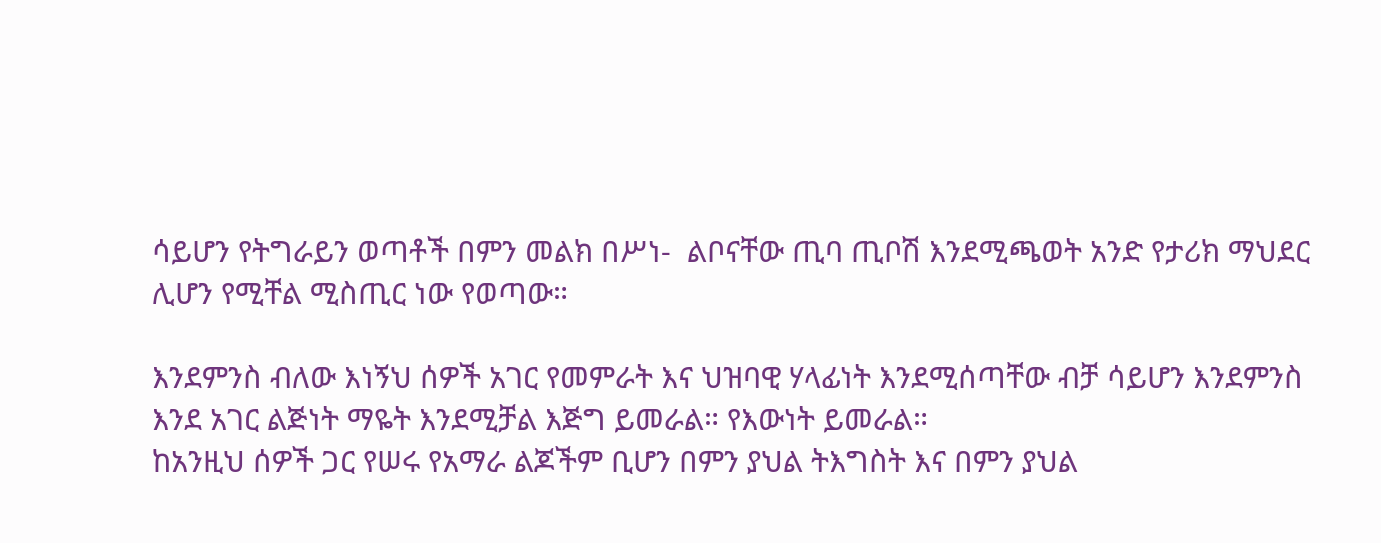ሳይሆን የትግራይን ወጣቶች በምን መልክ በሥነ-  ልቦናቸው ጢባ ጢቦሽ እንደሚጫወት አንድ የታሪክ ማህደር ሊሆን የሚቸል ሚስጢር ነው የወጣው።

እንደምንስ ብለው እነኝህ ሰዎች አገር የመምራት እና ህዝባዊ ሃላፊነት እንደሚሰጣቸው ብቻ ሳይሆን እንደምንስ እንደ አገር ልጅነት ማዬት እንደሚቻል እጅግ ይመራል። የእውነት ይመራል።
ከአንዚህ ሰዎች ጋር የሠሩ የአማራ ልጆችም ቢሆን በምን ያህል ትእግስት እና በምን ያህል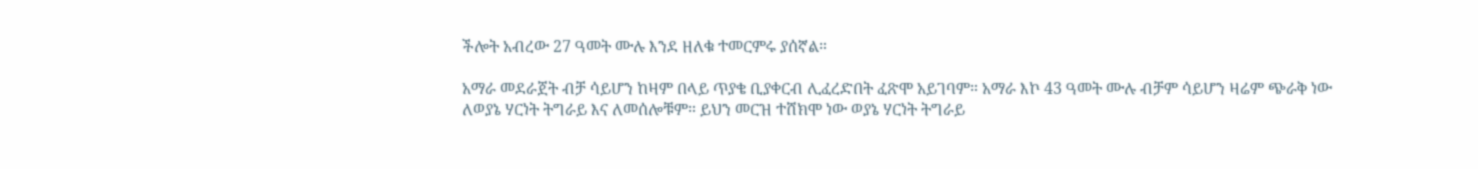ችሎት አብረው 27 ዓመት ሙሉ እንደ ዘለቁ ተመርምሩ ያሰኛል።

አማራ መደራጀት ብቻ ሳይሆን ከዛም በላይ ጥያቄ ቢያቀርብ ሊፈረድበት ፈጽሞ አይገባም። አማራ እኮ 43 ዓመት ሙሉ ብቻም ሳይሆን ዛሬም ጭራቅ ነው ለወያኔ ሃርነት ትግራይ እና ለመሰሎቹም። ይህን መርዝ ተሸክሞ ነው ወያኔ ሃርነት ትግራይ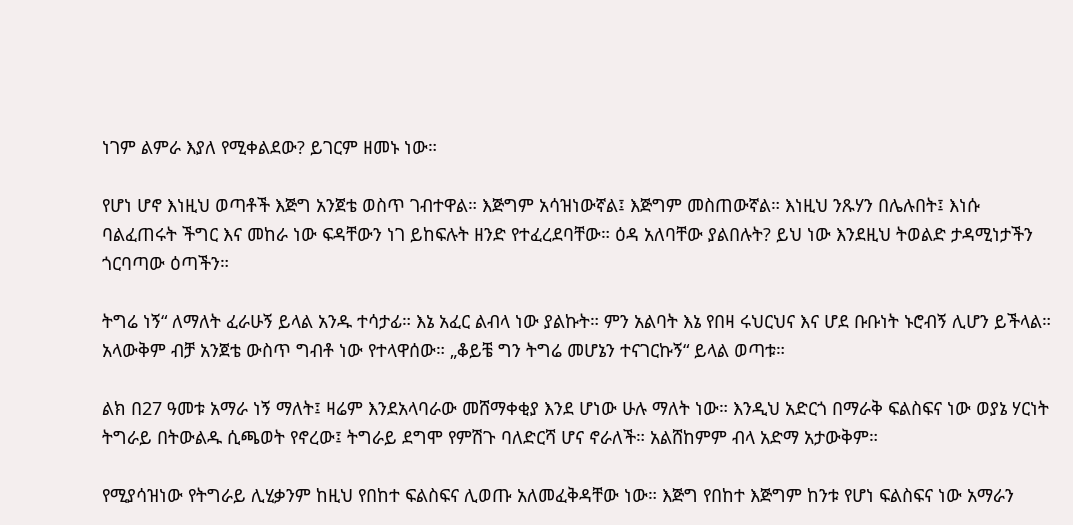ነገም ልምራ እያለ የሚቀልደው? ይገርም ዘመኑ ነው።

የሆነ ሆኖ እነዚህ ወጣቶች እጅግ አንጀቴ ወስጥ ገብተዋል። እጅግም አሳዝነውኛል፤ እጅግም መስጠውኛል። እነዚህ ንጹሃን በሌሉበት፤ እነሱ ባልፈጠሩት ችግር እና መከራ ነው ፍዳቸውን ነገ ይከፍሉት ዘንድ የተፈረደባቸው። ዕዳ አለባቸው ያልበሉት? ይህ ነው እንደዚህ ትወልድ ታዳሚነታችን ጎርባጣው ዕጣችን።

ትግሬ ነኝ“ ለማለት ፈራሁኝ ይላል አንዱ ተሳታፊ። እኔ አፈር ልብላ ነው ያልኩት። ምን አልባት እኔ የበዛ ሩህርህና እና ሆደ ቡቡነት ኑሮብኝ ሊሆን ይችላል። አላውቅም ብቻ አንጀቴ ውስጥ ግብቶ ነው የተላዋሰው። „ቆይቼ ግን ትግሬ መሆኔን ተናገርኩኝ“ ይላል ወጣቱ።

ልክ በ27 ዓመቱ አማራ ነኝ ማለት፤ ዛሬም እንደአላባራው መሸማቀቂያ እንደ ሆነው ሁሉ ማለት ነው። እንዲህ አድርጎ በማራቅ ፍልስፍና ነው ወያኔ ሃርነት ትግራይ በትውልዱ ሲጫወት የኖረው፤ ትግራይ ደግሞ የምሽጉ ባለድርሻ ሆና ኖራለች። አልሸከምም ብላ አድማ አታውቅም።

የሚያሳዝነው የትግራይ ሊሂቃንም ከዚህ የበከተ ፍልስፍና ሊወጡ አለመፈቅዳቸው ነው። እጅግ የበከተ እጅግም ከንቱ የሆነ ፍልስፍና ነው አማራን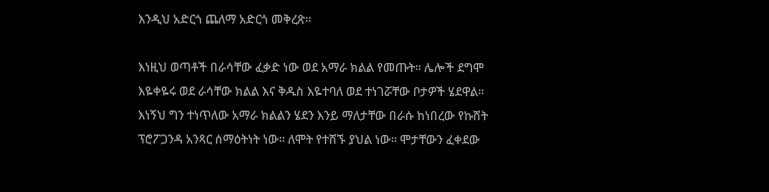እንዲህ አድርጎ ጨለማ አድርጎ መቅረጽ።

እነዚህ ወጣቶች በራሳቸው ፈቃድ ነው ወደ አማራ ክልል የመጡት። ሌሎች ደግሞ እዬቀዬሩ ወደ ራሳቸው ክልል እና ቅዱስ እዬተባለ ወደ ተነገሯቸው ቦታዎች ሄደዋል። እነኝህ ግን ተነጥለው አማራ ክልልን ሄደን እንይ ማለታቸው በራሱ ከነበረው የኩሸት ፕሮፖጋንዳ አንጻር ሰማዕትነት ነው። ለሞት የተሸኙ ያህል ነው። ሞታቸውን ፈቀደው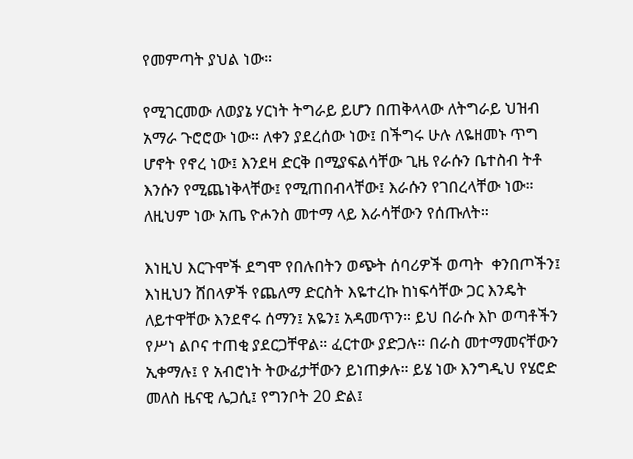የመምጣት ያህል ነው።

የሚገርመው ለወያኔ ሃርነት ትግራይ ይሆን በጠቅላላው ለትግራይ ህዝብ አማራ ጉሮሮው ነው። ለቀን ያደረሰው ነው፤ በችግሩ ሁሉ ለዬዘመኑ ጥግ ሆኖት የኖረ ነው፤ እንደዛ ድርቅ በሚያፍልሳቸው ጊዜ የራሱን ቤተስብ ትቶ እንሱን የሚጨነቅላቸው፤ የሚጠበብላቸው፤ እራሱን የገበረላቸው ነው። ለዚህም ነው አጤ ዮሖንስ መተማ ላይ እራሳቸውን የሰጡለት።

እነዚህ እርጉሞች ደግሞ የበሉበትን ወጭት ሰባሪዎች ወጣት  ቀንበጦችን፤ እነዚህን ሸበላዎች የጨለማ ድርስት እዬተረኩ ከነፍሳቸው ጋር እንዴት ለይተዋቸው እንደኖሩ ሰማን፤ አዬን፤ አዳመጥን። ይህ በራሱ እኮ ወጣቶችን የሥነ ልቦና ተጠቂ ያደርጋቸዋል። ፈርተው ያድጋሉ። በራስ መተማመናቸውን ኢቀማሉ፤ የ አብሮነት ትውፊታቸውን ይነጠቃሉ። ይሄ ነው እንግዲህ የሄሮድ መለስ ዜናዊ ሌጋሲ፤ የግንቦት 20 ድል፤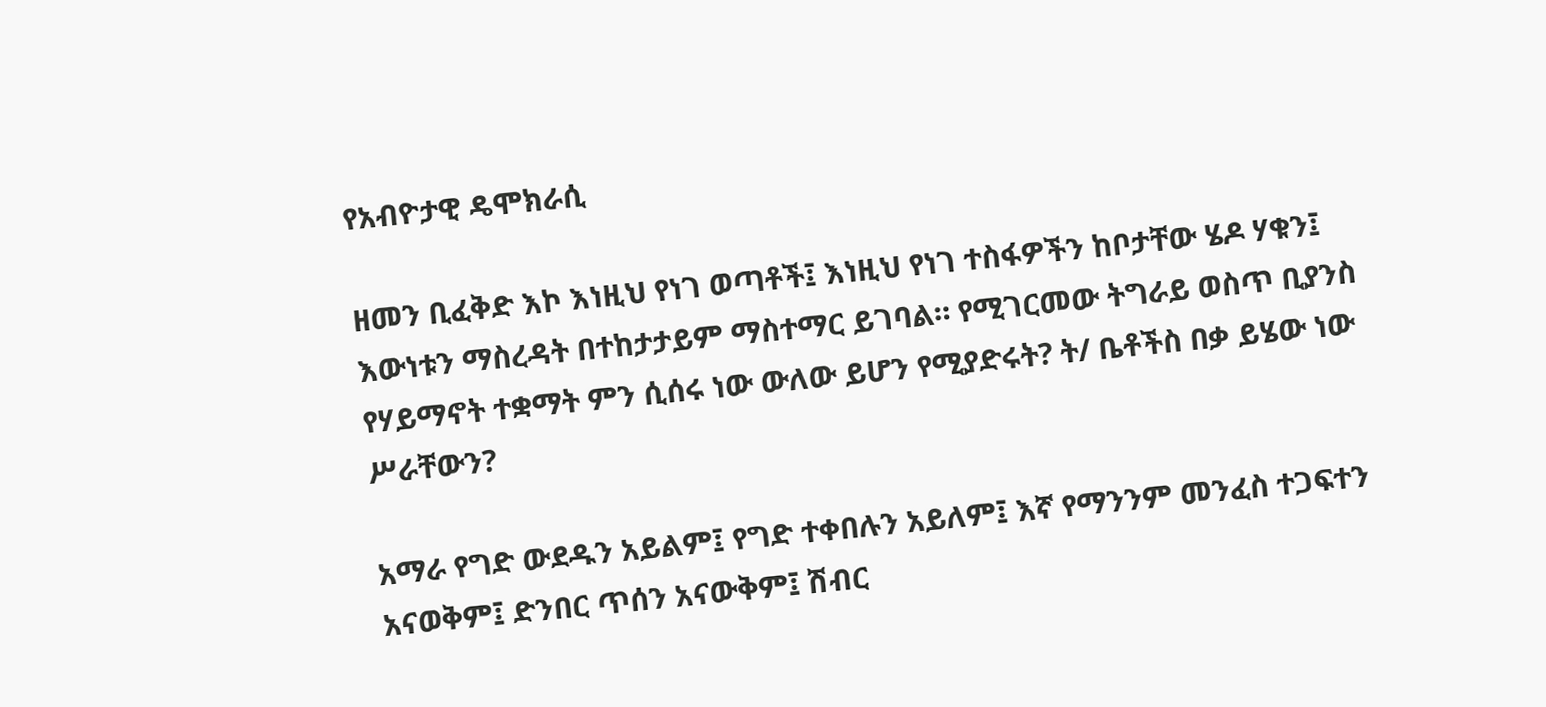የአብዮታዊ ዴሞክራሲ

ዘመን ቢፈቅድ እኮ እነዚህ የነገ ወጣቶች፤ እነዚህ የነገ ተስፋዎችን ከቦታቸው ሄዶ ሃቁን፤ እውነቱን ማስረዳት በተከታታይም ማስተማር ይገባል። የሚገርመው ትግራይ ወስጥ ቢያንስ የሃይማኖት ተቋማት ምን ሲሰሩ ነው ውለው ይሆን የሚያድሩት? ት/ ቤቶችስ በቃ ይሄው ነው ሥራቸውን?

አማራ የግድ ውደዱን አይልም፤ የግድ ተቀበሉን አይለም፤ እኛ የማንንም መንፈስ ተጋፍተን አናወቅም፤ ድንበር ጥሰን አናውቅም፤ ሽብር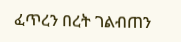ፈጥረን በረት ገልብጠን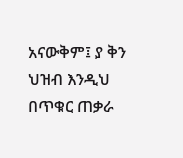አናውቅም፤ ያ ቅን ህዝብ እንዲህ በጥቁር ጠቃራ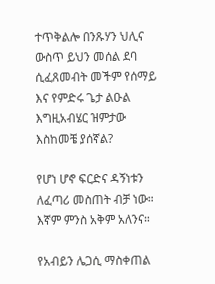ተጥቅልሎ በንጹሃን ህሊና ውስጥ ይህን መሰል ደባ ሲፈጸመብት መችም የሰማይ እና የምድሩ ጌታ ልዑል እግዚአብሄር ዝምታው እስከመቼ ያሰኛል?

የሆነ ሆኖ ፍርድና ዳኝነቱን ለፈጣሪ መስጠት ብቻ ነው። እኛም ምንስ አቅም አለንና።

የአብይን ሌጋሲ ማስቀጠል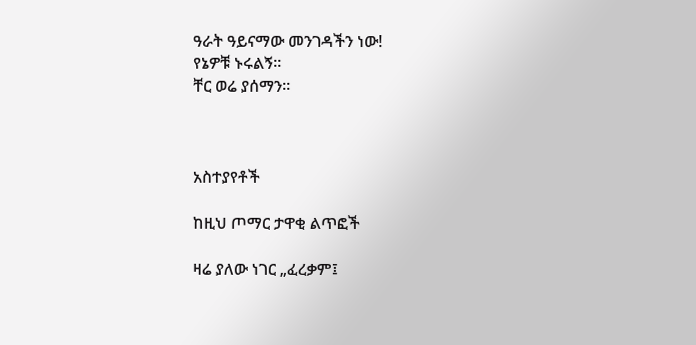ዓራት ዓይናማው መንገዳችን ነው!
የኔዎቹ ኑሩልኝ።
ቸር ወሬ ያሰማን።



አስተያየቶች

ከዚህ ጦማር ታዋቂ ልጥፎች

ዛሬ ያለው ነገር „ፈረቃም፤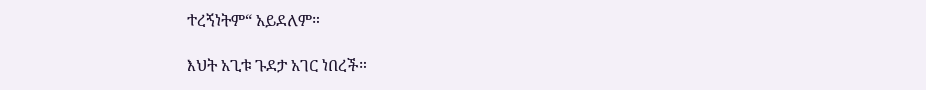ተረኝነትም“ አይደለም።

እህት አጊቱ ጉደታ አገር ነበረች።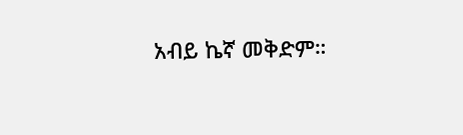አብይ ኬኛ መቅድም።